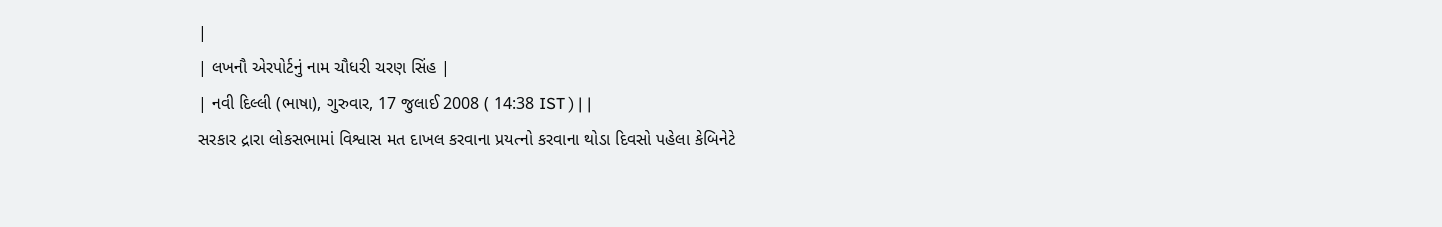|
| લખનૌ એરપોર્ટનું નામ ચૌધરી ચરણ સિંહ |
| નવી દિલ્લી (ભાષા), ગુરુવાર, 17 જુલાઈ 2008 ( 14:38 IST ) | |
સરકાર દ્રારા લોકસભામાં વિશ્વાસ મત દાખલ કરવાના પ્રયત્નો કરવાના થોડા દિવસો પહેલા કેબિનેટે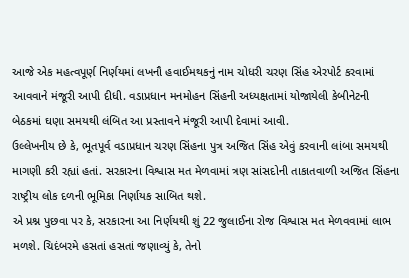આજે એક મહત્વપૂર્ણ નિર્ણયમાં લખનૌ હવાઈમથકનું નામ ચોધરી ચરણ સિંહ એરપોર્ટ કરવામાં આવવાને મંજૂરી આપી દીધી. વડાપ્રધાન મનમોહન સિંહની અધ્યક્ષતામાં યોજાયેલી કેબીનેટની બેઠકમાં ઘણા સમયથી લંબિત આ પ્રસ્તાવને મંજૂરી આપી દેવામાં આવી.
ઉલ્લેખનીય છે કે, ભૂતપૂર્વ વડાપ્રધાન ચરણ સિંહના પુત્ર અજિત સિંહ એવું કરવાની લાંબા સમયથી માગણી કરી રહ્યાં હતાં. સરકારના વિશ્વાસ મત મેળવામાં ત્રણ સાંસદોની તાકાતવાળી અજિત સિંહના રાષ્ટ્રીય લોક દળની ભૂમિકા નિર્ણાયક સાબિત થશે.
એ પ્રશ્ન પુછવા પર કે, સરકારના આ નિર્ણયથી શું 22 જુલાઈના રોજ વિશ્વાસ મત મેળવવામાં લાભ મળશે. ચિદંબરમે હસતાં હસતાં જણાવ્યું કે, તેનો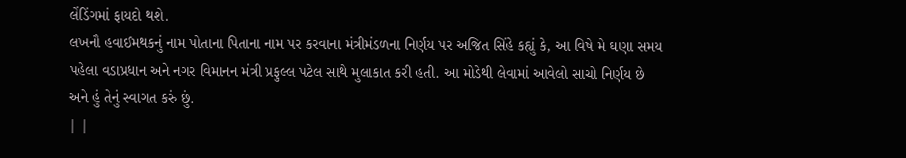લેંડિંગમાં ફાયદો થશે.
લખનૌ હવાઈમથકનું નામ પોતાના પિતાના નામ પર કરવાના મંત્રીમંડળના નિર્ણય પર અજિત સિંહે કહ્યું કે, આ વિષે મે ઘણા સમય પહેલા વડાપ્રધાન અને નગર વિમાનન મંત્રી પ્રફુલ્લ પટેલ સાથે મુલાકાત કરી હતી. આ મોડેથી લેવામાં આવેલો સાચો નિર્ણય છે અને હું તેનું સ્વાગત કરું છું.
| |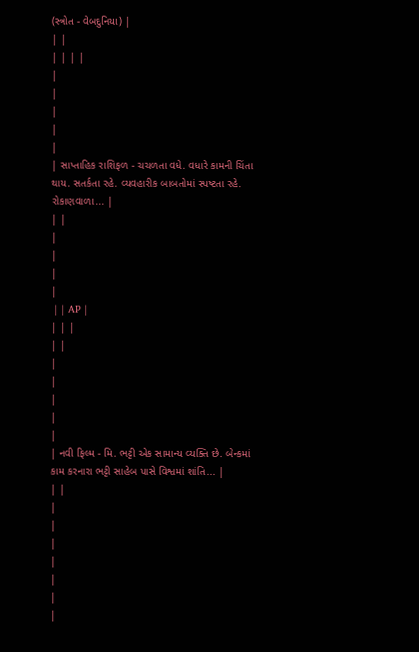(સ્ત્રોત - વેબદુનિયા) |
| |
| | | |
|
|
|
|
|
| સાપ્તાહિક રાશિફળ - ચચળતા વધે. વધારે કામની ચિંતા થાય. સતર્કતા રહે. વ્યવહારીક બાબતોમાં સ્પષ્ટતા રહે. રોકાણવાળા... |
| |
|
|
|
|
 | | AP |
| | |
| |
|
|
|
|
|
| નવી ફિલ્મ - મિ. ભટ્ટી એક સામાન્ય વ્યક્તિ છે. બેન્કમાં કામ કરનારા ભટ્ટી સાહેબ પાસે વિશ્વમાં શાંતિ... |
| |
|
|
|
|
|
|
|